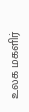உலக மகளிர்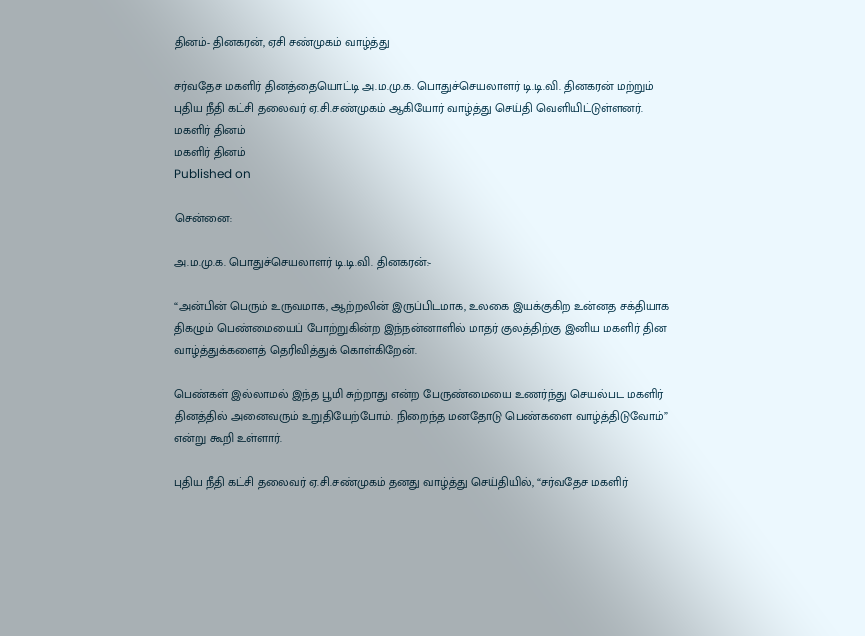தினம்- தினகரன், ஏசி சண்முகம் வாழ்த்து

சர்வதேச மகளிர் தினத்தையொட்டி அ.ம.மு.க. பொதுச்செயலாளர் டி.டி.வி. தினகரன் மற்றும் புதிய நீதி கட்சி தலைவர் ஏ.சி.சண்முகம் ஆகியோர் வாழ்த்து செய்தி வெளியிட்டுள்ளனர்.
மகளிர் தினம்
மகளிர் தினம்
Published on

சென்னை:

அ.ம.மு.க. பொதுச்செயலாளர் டி.டி.வி. தினகரன்:-

“அன்பின் பெரும் உருவமாக, ஆற்றலின் இருப்பிடமாக, உலகை இயக்குகிற உன்னத சக்தியாக திகழும் பெண்மையைப் போற்றுகின்ற இந்நன்னாளில் மாதர் குலத்திற்கு இனிய மகளிர் தின வாழ்த்துக்களைத் தெரிவித்துக் கொள்கிறேன்.

பெண்கள் இல்லாமல் இந்த பூமி சுற்றாது என்ற பேருண்மையை உணர்ந்து செயல்பட மகளிர் தினத்தில் அனைவரும் உறுதியேற்போம். நிறைந்த மனதோடு பெண்களை வாழ்த்திடுவோம்” என்று கூறி உள்ளார்.

புதிய நீதி கட்சி தலைவர் ஏ.சி.சண்முகம் தனது வாழ்த்து செய்தியில், “சர்வதேச மகளிர்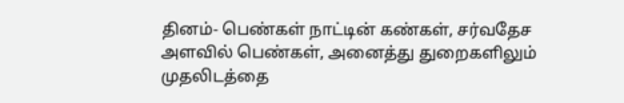தினம்- பெண்கள் நாட்டின் கண்கள், சர்வதேச அளவில் பெண்கள், அனைத்து துறைகளிலும் முதலிடத்தை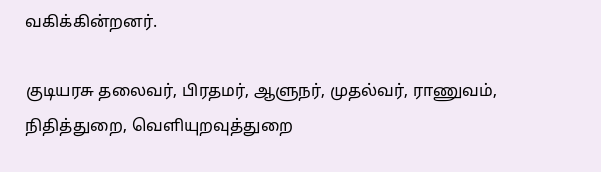வகிக்கின்றனர்.

குடியரசு தலைவர், பிரதமர், ஆளுநர், முதல்வர், ராணுவம், நிதித்துறை, வெளியுறவுத்துறை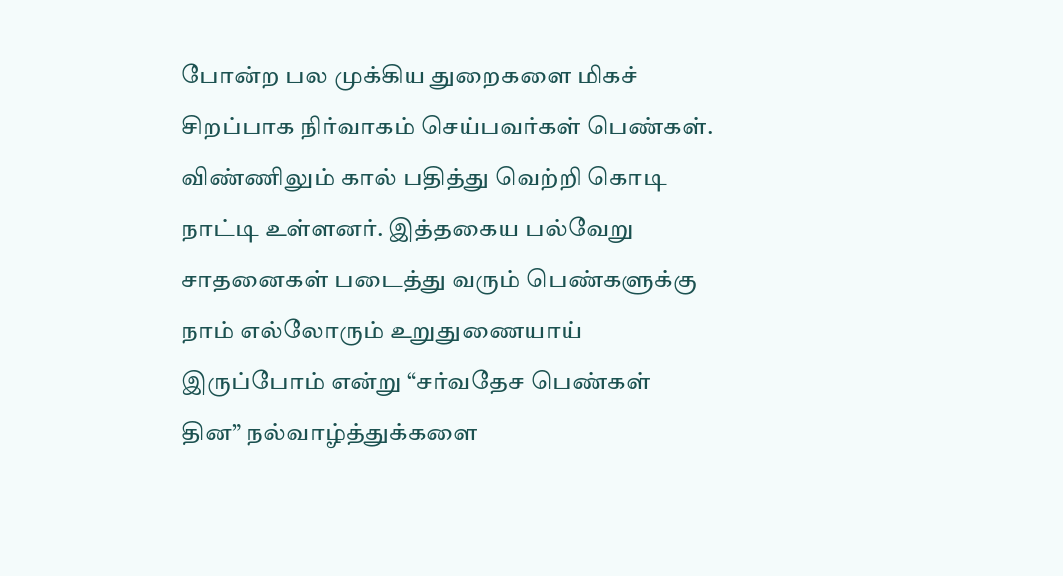போன்ற பல முக்கிய துறைகளை மிகச் சிறப்பாக நிர்வாகம் செய்பவர்கள் பெண்கள். விண்ணிலும் கால் பதித்து வெற்றி கொடி நாட்டி உள்ளனர். இத்தகைய பல்வேறு சாதனைகள் படைத்து வரும் பெண்களுக்கு நாம் எல்லோரும் உறுதுணையாய் இருப்போம் என்று “சர்வதேச பெண்கள் தின” நல்வாழ்த்துக்களை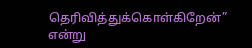தெரிவித்துக்கொள்கிறேன்” என்று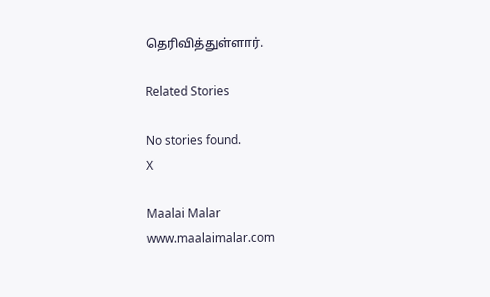தெரிவித்துள்ளார்.

Related Stories

No stories found.
X

Maalai Malar
www.maalaimalar.com